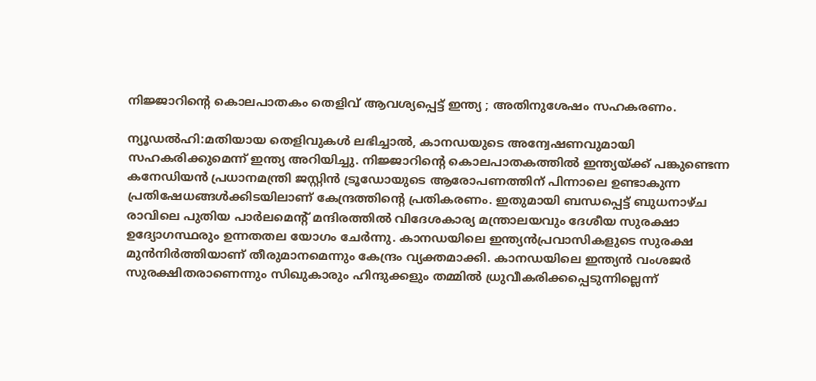നിജ്ജാറിന്റെ കൊലപാതകം തെളിവ് ആവശ്യപ്പെട്ട് ഇന്ത്യ ; അതിനുശേഷം സഹകരണം.

ന്യൂഡൽഹി:മതിയായ തെളിവുകള്‍ ലഭിച്ചാല്‍, കാനഡയുടെ അന്വേഷണവുമായി സഹകരിക്കുമെന്ന് ഇന്ത്യ അറിയിച്ചു. നിജ്ജാറിന്റെ കൊലപാതകത്തില്‍ ഇന്ത്യയ്ക്ക് പങ്കുണ്ടെന്ന കനേഡിയൻ പ്രധാനമന്ത്രി ജസ്റ്റിൻ ട്രൂഡോയുടെ ആരോപണത്തിന് പിന്നാലെ ഉണ്ടാകുന്ന പ്രതിഷേധങ്ങള്‍ക്കിടയിലാണ് കേന്ദ്രത്തിന്റെ പ്രതികരണം. ഇതുമായി ബന്ധപ്പെട്ട് ബുധനാഴ്ച രാവിലെ പുതിയ പാര്‍ലമെന്റ് മന്ദിരത്തില്‍ വിദേശകാര്യ മന്ത്രാലയവും ദേശീയ സുരക്ഷാ ഉദ്യോഗസ്ഥരും ഉന്നതതല യോഗം ചേര്‍ന്നു. കാനഡയിലെ ഇന്ത്യൻപ്രവാസികളുടെ സുരക്ഷ മുൻനിര്‍ത്തിയാണ് തീരുമാനമെന്നും കേന്ദ്രം വ്യക്തമാക്കി. കാനഡയിലെ ഇന്ത്യൻ വംശജര്‍ സുരക്ഷിതരാണെന്നും സിഖുകാരും ഹിന്ദുക്കളും തമ്മില്‍ ധ്രുവീകരിക്കപ്പെടുന്നില്ലെന്ന്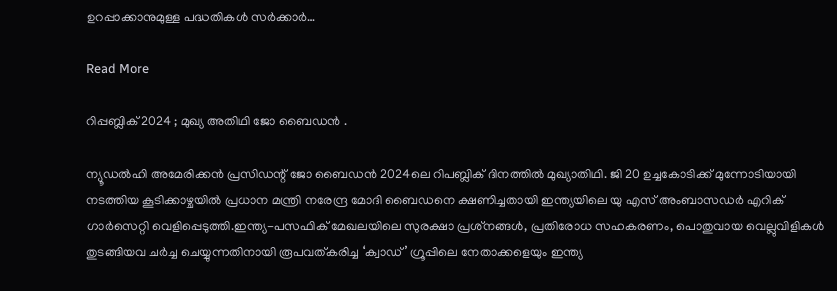ഉറപ്പാക്കാനുമുള്ള പദ്ധതികള്‍ സര്‍ക്കാര്‍…

Read More

റിപ്പബ്ലിക് 2024 ; മുഖ്യ അതിഥി ജോ ബൈഡൻ .

ന്യൂഡല്‍ഹി അമേരിക്കന്‍ പ്രസിഡന്റ് ജോ ബൈഡന്‍ 2024ലെ റിപബ്ലിക് ദിനത്തില്‍ മുഖ്യാതിഥി. ജി 20 ഉച്ചകോടിക്ക് മുന്നോടിയായി നടത്തിയ കൂടിക്കാഴ്ചയില്‍ പ്രധാന മന്ത്രി നരേന്ദ്ര മോദി ബൈഡനെ ക്ഷണിച്ചതായി ഇന്ത്യയിലെ യു എസ് അംബാസഡര്‍ എറിക് ഗാര്‍സെറ്റി വെളിപ്പെടുത്തി.ഇന്ത്യ-പസഫിക് മേഖലയിലെ സുരക്ഷാ പ്രശ്‌നങ്ങള്‍, പ്രതിരോധ സഹകരണം, പൊതുവായ വെല്ലുവിളികള്‍ തുടങ്ങിയവ ചര്‍ച്ച ചെയ്യുന്നതിനായി രൂപവത്കരിച്ച ‘ക്വാഡ്’ ഗ്രൂപ്പിലെ നേതാക്കളെയും ഇന്ത്യ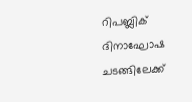റിപബ്ലിക് ദിനാഘോഷ ചടങ്ങിലേക്ക്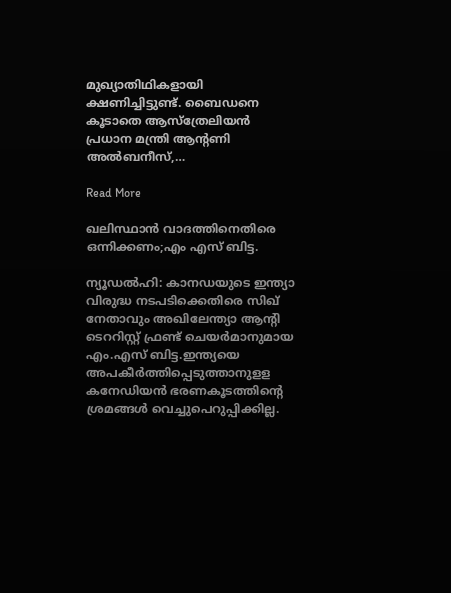മുഖ്യാതിഥികളായി ക്ഷണിച്ചിട്ടുണ്ട്. ബൈഡനെ കൂടാതെ ആസ്‌ത്രേലിയന്‍ പ്രധാന മന്ത്രി ആന്റണി അല്‍ബനീസ്,…

Read More

ഖലിസ്ഥാൻ വാദത്തിനെതിരെ ഒന്നിക്കണം;എം എസ് ബിട്ട.

ന്യൂഡല്‍ഹി: കാനഡയുടെ ഇന്ത്യാ വിരുദ്ധ നടപടിക്കെതിരെ സിഖ് നേതാവും അഖിലേന്ത്യാ ആന്റി ടെററിസ്റ്റ് ഫ്രണ്ട് ചെയര്‍മാനുമായ എം.എസ് ബിട്ട.ഇന്ത്യയെ അപകീര്‍ത്തിപ്പെടുത്താനുളള കനേഡിയൻ ഭരണകൂടത്തിന്റെ ശ്രമങ്ങള്‍ വെച്ചുപെറുപ്പിക്കില്ല.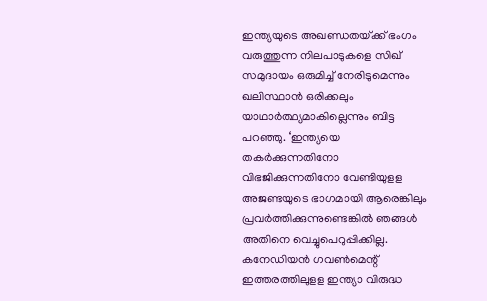ഇന്ത്യയുടെ അഖണ്ഡതയ്‌ക്ക് ഭംഗം വരുത്തുന്ന നിലപാടുകളെ സിഖ് സമുദായം ഒരുമിച്ച്‌ നേരിടുമെന്നും ഖലിസ്ഥാൻ ഒരിക്കലും യാഥാര്‍ത്ഥ്യമാകില്ലെന്നും ബിട്ട പറഞ്ഞു. ‘ഇന്ത്യയെ തകര്‍ക്കുന്നതിനോ വിഭജിക്കുന്നതിനോ വേണ്ടിയുളള അജണ്ടയുടെ ഭാഗമായി ആരെങ്കിലും പ്രവര്‍ത്തിക്കുന്നുണ്ടെങ്കില്‍ ഞങ്ങള്‍ അതിനെ വെച്ചുപെറുപ്പിക്കില്ല. കനേഡിയൻ ഗവണ്‍മെന്റ് ഇത്തരത്തിലുളള ഇന്ത്യാ വിരുദ്ധ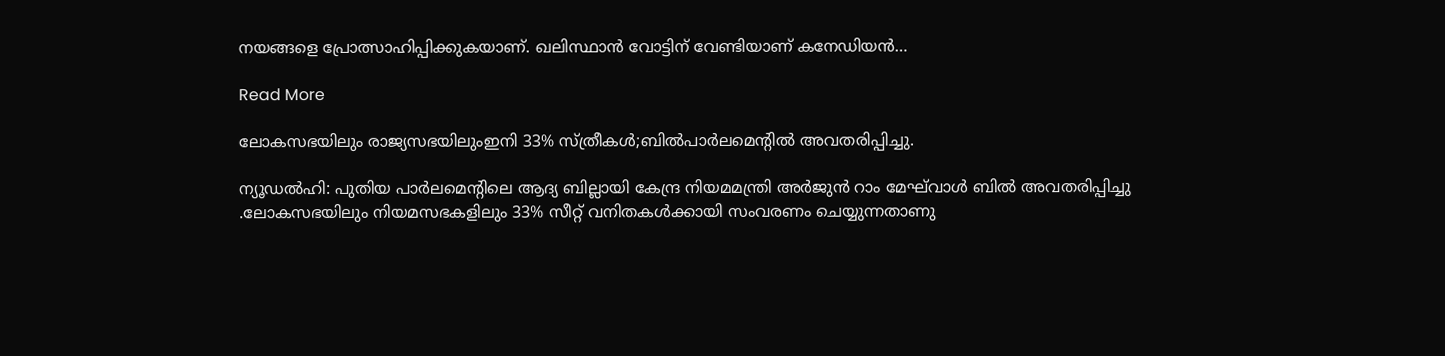നയങ്ങളെ പ്രോത്സാഹിപ്പിക്കുകയാണ്. ഖലിസ്ഥാൻ വോട്ടിന് വേണ്ടിയാണ് കനേഡിയൻ…

Read More

ലോകസഭയിലും രാജ്യസഭയിലുംഇനി 33% സ്ത്രീകൾ;ബിൽപാർലമെന്റിൽ അവതരിപ്പിച്ചു.

ന്യൂഡൽഹി: പുതിയ പാർലമെന്റിലെ ആദ്യ ബില്ലായി കേന്ദ്ര നിയമമന്ത്രി അർജുൻ റാം മേഘ്‌വാൾ ബിൽ അവതരിപ്പിച്ചു .ലോകസഭയിലും നിയമസഭകളിലും 33% സീറ്റ് വനിതകൾക്കായി സംവരണം ചെയ്യുന്നതാണു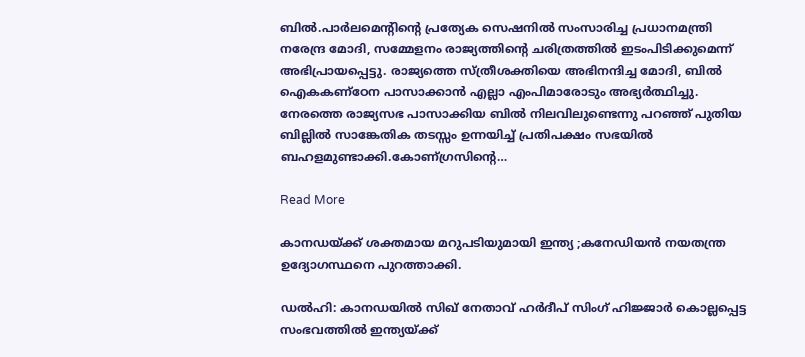ബിൽ‍‍.പാർലമെന്റിന്റെ പ്രത്യേക സെഷനിൽ സംസാരിച്ച പ്രധാനമന്ത്രി നരേന്ദ്ര മോദി, സമ്മേളനം രാജ്യത്തിന്റെ ചരിത്രത്തിൽ ഇടംപിടിക്കുമെന്ന് അഭിപ്രായപ്പെട്ടു. രാജ്യത്തെ സ്ത്രീശക്തിയെ അഭിനന്ദിച്ച മോദി, ബിൽ ഐകകണ്ഠേന പാസാക്കാൻ എല്ലാ എംപിമാരോടും അഭ്യർത്ഥിച്ചു. നേരത്തെ രാജ്യസഭ പാസാക്കിയ ബിൽ നിലവിലുണ്ടെന്നു പറഞ്ഞ് പുതിയ ബില്ലിൽ സാങ്കേതിക തടസ്സം ഉന്നയിച്ച് പ്രതിപക്ഷം സഭയിൽ ബഹളമുണ്ടാക്കി.കോണ്ഗ്രസിന്റെ…

Read More

കാനഡയ്ക്ക് ശക്തമായ മറുപടിയുമായി ഇന്ത്യ ;കനേഡിയൻ നയതന്ത്ര ഉദ്യോഗസ്ഥനെ പുറത്താക്കി.

ഡല്‍ഹി: കാനഡയില്‍ സിഖ് നേതാവ് ഹര്‍ദീപ് സിംഗ് ഹിജ്ജാര്‍ കൊല്ലപ്പെട്ട സംഭവത്തില്‍ ഇന്ത്യയ്ക്ക്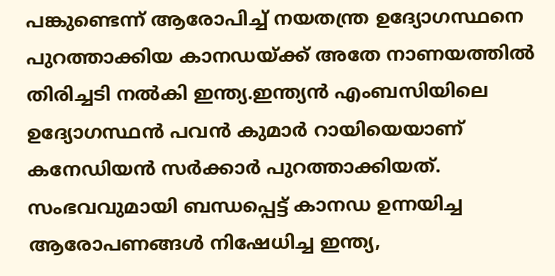പങ്കുണ്ടെന്ന് ആരോപിച്ച്‌ നയതന്ത്ര ഉദ്യോഗസ്ഥനെ പുറത്താക്കിയ കാനഡയ്ക്ക് അതേ നാണയത്തില്‍ തിരിച്ചടി നല്‍കി ഇന്ത്യ.ഇന്ത്യന്‍ എംബസിയിലെ ഉദ്യോഗസ്ഥന്‍ പവന്‍ കുമാര്‍ റായിയെയാണ് കനേഡിയന്‍ സര്‍ക്കാര്‍ പുറത്താക്കിയത്. സംഭവവുമായി ബന്ധപ്പെട്ട് കാനഡ ഉന്നയിച്ച ആരോപണങ്ങള്‍ നിഷേധിച്ച ഇന്ത്യ,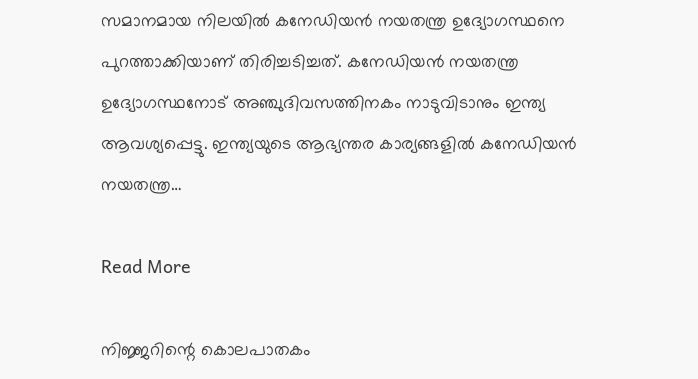സമാനമായ നിലയില്‍ കനേഡിയന്‍ നയതന്ത്ര ഉദ്യോഗസ്ഥനെ പുറത്താക്കിയാണ് തിരിച്ചടിച്ചത്. കനേഡിയന്‍ നയതന്ത്ര ഉദ്യോഗസ്ഥനോട് അഞ്ചുദിവസത്തിനകം നാടുവിടാനും ഇന്ത്യ ആവശ്യപ്പെട്ടു. ഇന്ത്യയുടെ ആഭ്യന്തര കാര്യങ്ങളില്‍ കനേഡിയന്‍ നയതന്ത്ര…

Read More

നിജ്ജറിന്റെ കൊലപാതകം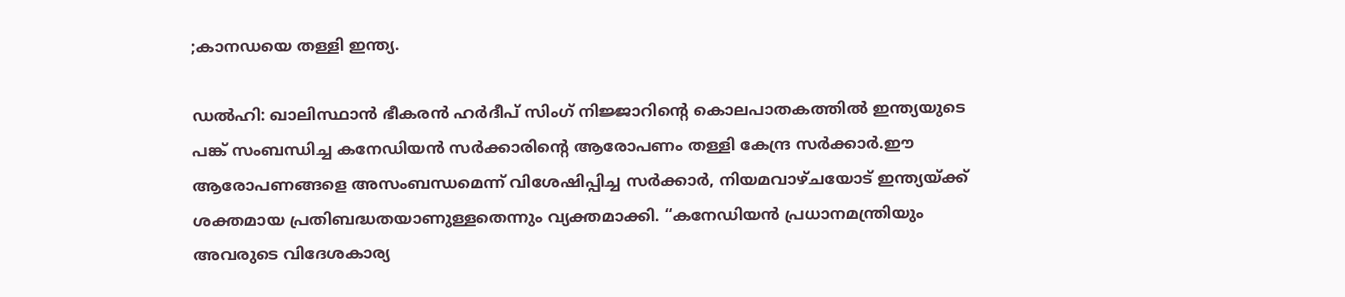;കാനഡയെ തള്ളി ഇന്ത്യ.

ഡല്‍ഹി: ഖാലിസ്ഥാൻ ഭീകരൻ ഹര്‍ദീപ് സിംഗ് നിജ്ജാറിന്റെ കൊലപാതകത്തില്‍ ഇന്ത്യയുടെ പങ്ക് സംബന്ധിച്ച കനേഡിയൻ സര്‍ക്കാരിന്റെ ആരോപണം തള്ളി കേന്ദ്ര സര്‍ക്കാര്‍.ഈ ആരോപണങ്ങളെ അസംബന്ധമെന്ന് വിശേഷിപ്പിച്ച സര്‍ക്കാര്‍, നിയമവാഴ്‌ചയോട് ഇന്ത്യയ്ക്ക് ശക്തമായ പ്രതിബദ്ധതയാണുള്ളതെന്നും വ്യക്തമാക്കി. “കനേഡിയൻ പ്രധാനമന്ത്രിയും അവരുടെ വിദേശകാര്യ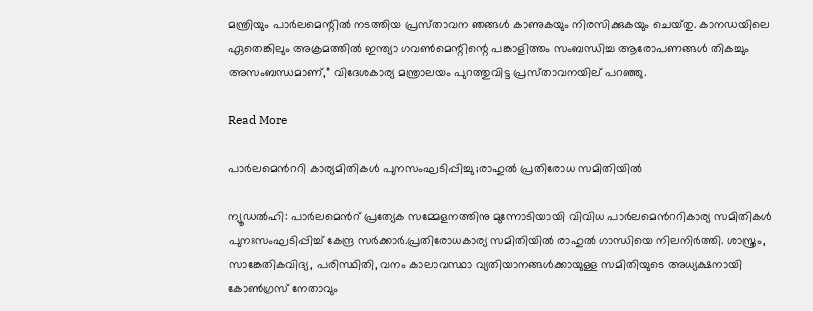മന്ത്രിയും പാര്‍ലമെന്റില്‍ നടത്തിയ പ്രസ്‌താവന ഞങ്ങള്‍ കാണുകയും നിരസിക്കുകയും ചെയ്‌തു. കാനഡയിലെ ഏതെങ്കിലും അക്രമത്തില്‍ ഇന്ത്യാ ഗവണ്‍മെന്റിന്റെ പങ്കാളിത്തം സംബന്ധിച്ച ആരോപണങ്ങള്‍ തികച്ചും അസംബന്ധമാണ്,” വിദേശകാര്യ മന്ത്രാലയം പുറത്തുവിട്ട പ്രസ്‌താവനയില് പറഞ്ഞു.

Read More

പാർലമെൻററി കാര്യമിതികൾ പുനസംഘടിപ്പിച്ചു ;രാഹുൽ പ്രതിരോധ സമിതിയിൽ

ന്യൂഡല്‍ഹി: പാര്‍ലമെന്‍റ് പ്രത്യേക സമ്മേളനത്തിനു മുന്നോടിയായി വിവിധ പാര്‍ലമെന്‍ററികാര്യ സമിതികള്‍ പുനഃസംഘടിപ്പിച്ച്‌ കേന്ദ്ര സര്‍ക്കാര്‍.പ്രതിരോധകാര്യ സമിതിയില്‍ രാഹുല്‍ ഗാന്ധിയെ നിലനിര്‍ത്തി. ശാസ്ത്രം, സാങ്കേതികവിദ്യ, പരിസ്ഥിതി, വനം കാലാവസ്ഥാ വ്യതിയാനങ്ങള്‍ക്കായുള്ള സമിതിയുടെ അധ്യക്ഷനായി കോണ്‍ഗ്രസ് നേതാവും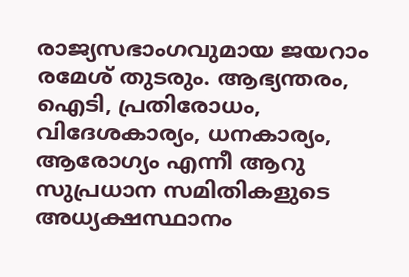രാജ്യസഭാംഗവുമായ ജയറാം രമേശ് തുടരും. ആഭ്യന്തരം, ഐടി, പ്രതിരോധം, വിദേശകാര്യം, ധനകാര്യം, ആരോഗ്യം എന്നീ ആറു സുപ്രധാന സമിതികളുടെ അധ്യക്ഷസ്ഥാനം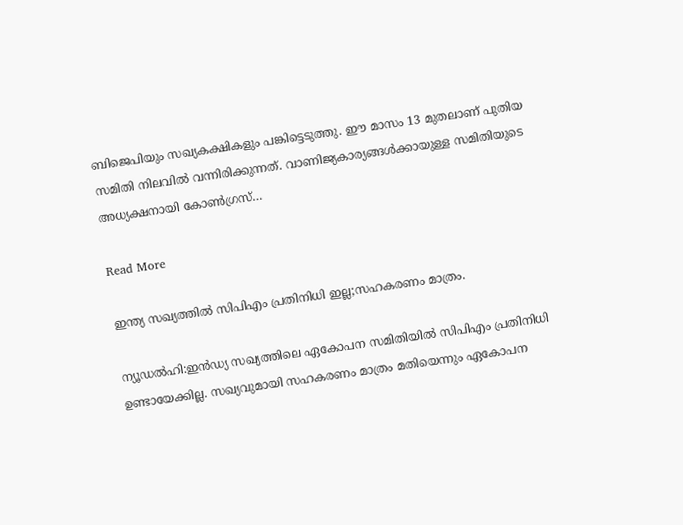ബിജെപിയും സഖ്യകക്ഷികളും പങ്കിട്ടെടുത്തു. ഈ മാസം 13 മുതലാണ് പുതിയ സമിതി നിലവില്‍ വന്നിരിക്കുന്നത്. വാണിജ്യകാര്യങ്ങള്‍ക്കായുള്ള സമിതിയുടെ അധ്യക്ഷനായി കോണ്‍ഗ്രസ്…

Read More

ഇന്ത്യ സഖ്യത്തിൽ സിപിഎം പ്രതിനിധി ഇല്ല;സഹകരണം മാത്രം.

ന്യൂഡൽഹി:ഇൻഡ്യ സഖ്യത്തിലെ ഏകോപന സമിതിയില്‍ സിപിഎം പ്രതിനിധി ഉണ്ടായേക്കില്ല. സഖ്യവുമായി സഹകരണം മാത്രം മതിയെന്നും ഏകോപന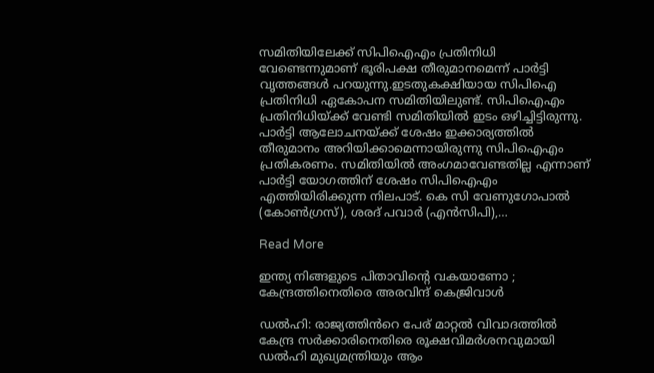സമിതിയിലേക്ക് സിപിഐഎം പ്രതിനിധി വേണ്ടെന്നുമാണ് ഭൂരിപക്ഷ തീരുമാനമെന്ന് പാര്‍ട്ടി വൃത്തങ്ങള്‍ പറയുന്നു.ഇടതുകക്ഷിയായ സിപിഐ പ്രതിനിധി ഏകോപന സമിതിയിലുണ്ട്. സിപിഐഎം പ്രതിനിധിയ്ക്ക് വേണ്ടി സമിതിയില്‍ ഇടം ഒഴിച്ചിട്ടിരുന്നു. പാര്‍ട്ടി ആലോചനയ്ക്ക് ശേഷം ഇക്കാര്യത്തില്‍ തീരുമാനം അറിയിക്കാമെന്നായിരുന്നു സിപിഐഎം പ്രതികരണം. സമിതിയില്‍ അംഗമാവേണ്ടതില്ല എന്നാണ് പാര്‍ട്ടി യോഗത്തിന് ശേഷം സിപിഐഎം എത്തിയിരിക്കുന്ന നിലപാട്. കെ സി വേണുഗോപാല്‍ (കോണ്‍ഗ്രസ്), ശരദ് പവാര്‍ (എന്‍സിപി),…

Read More

ഇന്ത്യ നിങ്ങളുടെ പിതാവിന്റെ വകയാണോ ; കേന്ദ്രത്തിനെതിരെ അരവിന്ദ് കെജ്രിവാൾ

ഡല്‍ഹി: രാജ്യത്തിൻറെ പേര് മാറ്റല്‍ വിവാദത്തില്‍ കേന്ദ്ര സര്‍ക്കാരിനെതിരെ രൂക്ഷവിമര്‍ശനവുമായി ഡല്‍ഹി മുഖ്യമന്ത്രിയും ആം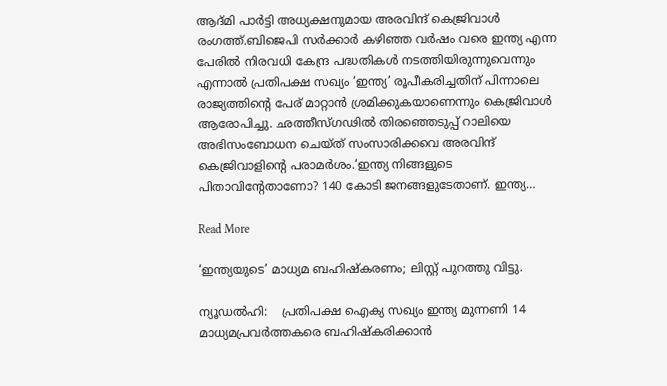ആദ്മി പാര്‍ട്ടി അധ്യക്ഷനുമായ അരവിന്ദ് കെജ്രിവാള്‍ രംഗത്ത്.ബിജെപി സര്‍ക്കാര്‍ കഴിഞ്ഞ വര്‍ഷം വരെ ഇന്ത്യ എന്ന പേരില്‍ നിരവധി കേന്ദ്ര പദ്ധതികള്‍ നടത്തിയിരുന്നുവെന്നും എന്നാല്‍ പ്രതിപക്ഷ സഖ്യം ‘ഇന്ത്യ’ രൂപീകരിച്ചതിന് പിന്നാലെ രാജ്യത്തിന്റെ പേര് മാറ്റാൻ ശ്രമിക്കുകയാണെന്നും കെജ്രിവാള്‍ ആരോപിച്ചു. ഛത്തീസ്ഗഢില്‍ തിരഞ്ഞെടുപ്പ് റാലിയെ അഭിസംബോധന ചെയ്ത് സംസാരിക്കവെ അരവിന്ദ് കെജ്രിവാളിന്റെ പരാമര്‍ശം.‘ഇന്ത്യ നിങ്ങളുടെ പിതാവിന്റേതാണോ? 140 കോടി ജനങ്ങളുടേതാണ്. ഇന്ത്യ…

Read More

‘ഇന്ത്യയുടെ’ മാധ്യമ ബഹിഷ്കരണം; ലിസ്റ്റ് പുറത്തു വിട്ടു.

ന്യൂഡൽഹി:    പ്രതിപക്ഷ ഐക്യ സഖ്യം ഇന്ത്യ മുന്നണി 14 മാധ്യമപ്രവര്‍ത്തകരെ ബഹിഷ്കരിക്കാൻ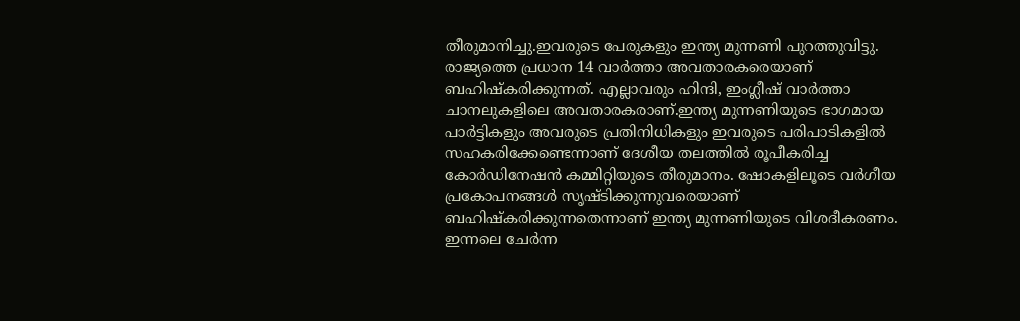തീരുമാനിച്ചു.ഇവരുടെ പേരുകളും ഇന്ത്യ മുന്നണി പുറത്തുവിട്ടു. രാജ്യത്തെ പ്രധാന 14 വാര്‍ത്താ അവതാരകരെയാണ് ബഹിഷ്കരിക്കുന്നത്. എല്ലാവരും ഹിന്ദി, ഇംഗ്ലീഷ് വാര്‍ത്താ ചാനലുകളിലെ അവതാരകരാണ്.ഇന്ത്യ മുന്നണിയുടെ ഭാഗമായ പാര്‍ട്ടികളും അവരുടെ പ്രതിനിധികളും ഇവരുടെ പരിപാടികളില്‍ സഹകരിക്കേണ്ടെന്നാണ് ദേശീയ തലത്തില്‍ രൂപീകരിച്ച കോര്‍ഡിനേഷൻ കമ്മിറ്റിയുടെ തീരുമാനം. ഷോകളിലൂടെ വ‍ര്‍ഗീയ പ്രകോപനങ്ങള്‍ സൃഷ്ടിക്കുന്നുവരെയാണ് ബഹിഷ്കരിക്കുന്നതെന്നാണ് ഇന്ത്യ മുന്നണിയുടെ വിശദീകരണം. ഇന്നലെ ചേര്‍ന്ന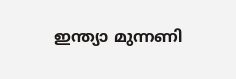ഇന്ത്യാ മുന്നണി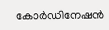കോര്‍ഡിനേഷൻ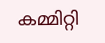കമ്മിറ്റി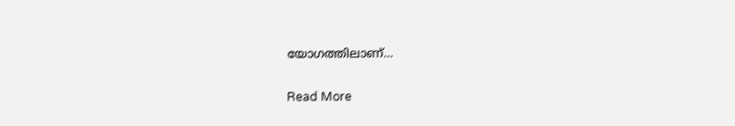യോഗത്തിലാണ്…

Read More